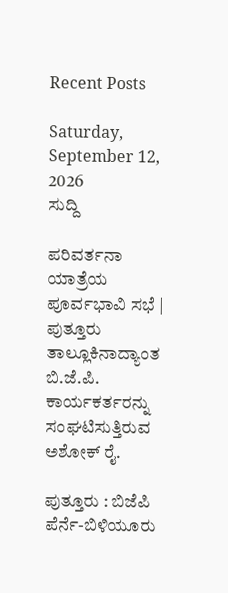Recent Posts

Saturday, September 12, 2026
ಸುದ್ದಿ

ಪರಿವರ್ತನಾ ಯಾತ್ರೆಯ ಪೂರ್ವಭಾವಿ ಸಭೆ | ಪುತ್ತೂರು ತಾಲ್ಲೂಕಿನಾದ್ಯಾಂತ ಬಿ.ಜೆ.ಪಿ. ಕಾರ್ಯಕರ್ತರನ್ನು ಸಂಘಟಿಸುತ್ತಿರುವ ಅಶೋಕ್ ರೈ.

ಪುತ್ತೂರು : ಬಿಜೆಪಿ ಪೆರ್ನೆ-ಬಿಳಿಯೂರು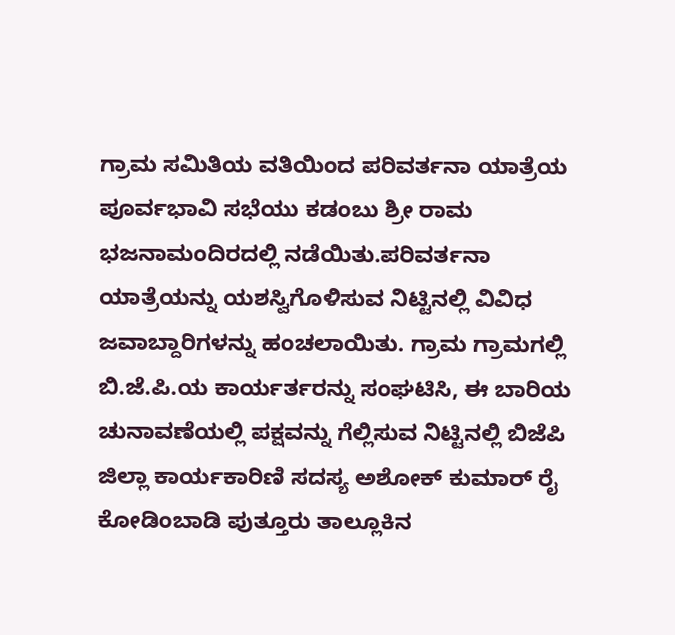ಗ್ರಾಮ ಸಮಿತಿಯ ವತಿಯಿಂದ ಪರಿವರ್ತನಾ ಯಾತ್ರೆಯ ಪೂರ್ವಭಾವಿ ಸಭೆಯು ಕಡಂಬು ಶ್ರೀ ರಾಮ ಭಜನಾಮಂದಿರದಲ್ಲಿ ನಡೆಯಿತು.ಪರಿವರ್ತನಾ ಯಾತ್ರೆಯನ್ನು ಯಶಸ್ವಿಗೊಳಿಸುವ ನಿಟ್ಟಿನಲ್ಲಿ ವಿವಿಧ ಜವಾಬ್ದಾರಿಗಳನ್ನು ಹಂಚಲಾಯಿತು. ಗ್ರಾಮ ಗ್ರಾಮಗಲ್ಲಿ ಬಿ.ಜೆ.ಪಿ.ಯ ಕಾರ್ಯರ್ತರನ್ನು ಸಂಘಟಿಸಿ, ಈ ಬಾರಿಯ ಚುನಾವಣೆಯಲ್ಲಿ ಪಕ್ಷವನ್ನು ಗೆಲ್ಲಿಸುವ ನಿಟ್ಟಿನಲ್ಲಿ ಬಿಜೆಪಿ ಜಿಲ್ಲಾ ಕಾರ್ಯಕಾರಿಣಿ ಸದಸ್ಯ ಅಶೋಕ್ ಕುಮಾರ್ ರೈ ಕೋಡಿಂಬಾಡಿ ಪುತ್ತೂರು ತಾಲ್ಲೂಕಿನ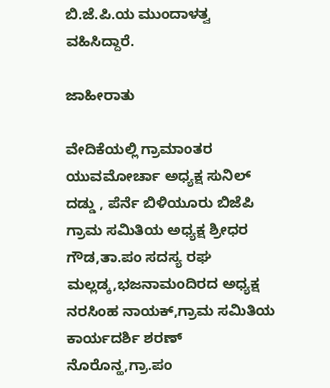ಬಿ.ಜೆ.ಪಿ.ಯ ಮುಂದಾಳತ್ವ ವಹಿಸಿದ್ದಾರೆ.

ಜಾಹೀರಾತು

ವೇದಿಕೆಯಲ್ಲಿ ಗ್ರಾಮಾಂತರ ಯುವಮೋರ್ಚಾ ಅಧ್ಯಕ್ಷ ಸುನಿಲ್ ದಡ್ಡು , ಪೆರ್ನೆ ಬಿಳಿಯೂರು ಬಿಜೆಪಿ ಗ್ರಾಮ ಸಮಿತಿಯ ಅಧ್ಯಕ್ಷ ಶ್ರೀಧರ ಗೌಡ,ತಾ.ಪಂ ಸದಸ್ಯ ರಘ ಮಲ್ಲಡ್ಕ,ಭಜನಾಮಂದಿರದ ಅಧ್ಯಕ್ಷ ನರಸಿಂಹ ನಾಯಕ್,ಗ್ರಾಮ ಸಮಿತಿಯ ಕಾರ್ಯದರ್ಶಿ ಶರಣ್ ನೊರೊನ್ಹ,ಗ್ರಾ.ಪಂ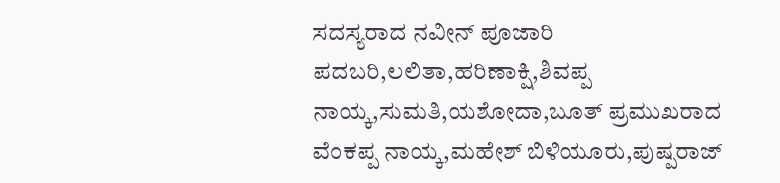ಸದಸ್ಯರಾದ ನವೀನ್ ಪೂಜಾರಿ ಪದಬರಿ,ಲಲಿತಾ,ಹರಿಣಾಕ್ಷಿ,ಶಿವಪ್ಪ ನಾಯ್ಕ,ಸುಮತಿ,ಯಶೋದಾ,ಬೂತ್ ಪ್ರಮುಖರಾದ ವೆಂಕಪ್ಪ ನಾಯ್ಕ,ಮಹೇಶ್ ಬಿಳಿಯೂರು,ಪುಷ್ಪರಾಜ್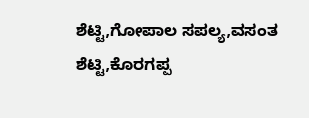ಶೆಟ್ಟಿ,ಗೋಪಾಲ ಸಪಲ್ಯ,ವಸಂತ ಶೆಟ್ಟಿ,ಕೊರಗಪ್ಪ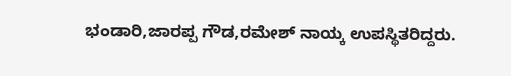ಭಂಡಾರಿ,ಜಾರಪ್ಪ ಗೌಡ,ರಮೇಶ್ ನಾಯ್ಕ ಉಪಸ್ಥಿತರಿದ್ದರು.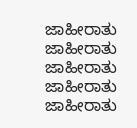ಜಾಹೀರಾತು
ಜಾಹೀರಾತು
ಜಾಹೀರಾತು
ಜಾಹೀರಾತು
ಜಾಹೀರಾತು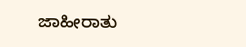ಜಾಹೀರಾತು